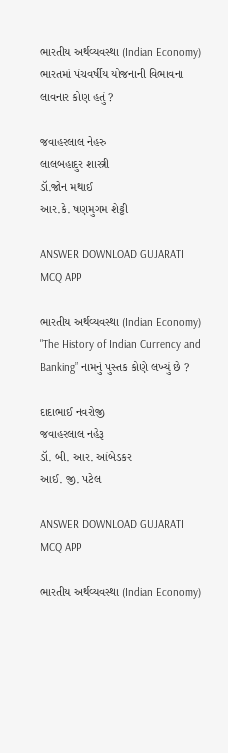ભારતીય અર્થવ્યવસ્થા (Indian Economy)
ભારતમાં પંચવર્ષીય યોજનાની વિભાવના લાવનાર કોણ હતું ?

જવાહરલાલ નેહરુ
લાલબહાદુર શાસ્ત્રી
ડૉ.જોન મથાઈ
આર.કે. ષણમુગમ શેટ્ટી

ANSWER DOWNLOAD GUJARATI MCQ APP

ભારતીય અર્થવ્યવસ્થા (Indian Economy)
"The History of Indian Currency and Banking” નામનું પુસ્તક કોણે લખ્યું છે ?

દાદાભાઈ નવરોજી
જવાહરલાલ નહેરૂ
ડૉ. બી. આર. આંબેડકર
આઈ. જી. પટેલ

ANSWER DOWNLOAD GUJARATI MCQ APP

ભારતીય અર્થવ્યવસ્થા (Indian Economy)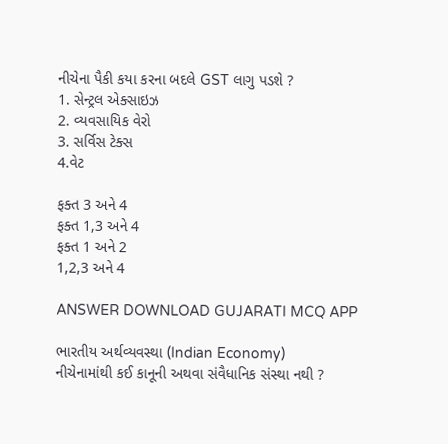નીચેના પૈકી કયા કરના બદલે GST લાગુ પડશે ?
1. સેન્ટ્રલ એક્સાઇઝ
2. વ્યવસાયિક વેરો
3. સર્વિસ ટેક્સ
4.વેટ

ફક્ત 3 અને 4
ફક્ત 1,3 અને 4
ફક્ત 1 અને 2
1,2,3 અને 4

ANSWER DOWNLOAD GUJARATI MCQ APP

ભારતીય અર્થવ્યવસ્થા (Indian Economy)
નીચેનામાંથી કઈ કાનૂની અથવા સંવૈધાનિક સંસ્થા નથી ?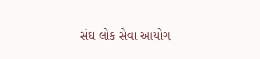સંઘ લોક સેવા આયોગ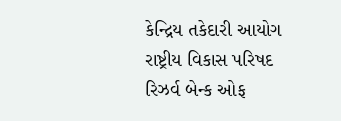કેન્દ્રિય તકેદારી આયોગ
રાષ્ટ્રીય વિકાસ પરિષદ
રિઝર્વ બેન્ક ઓફ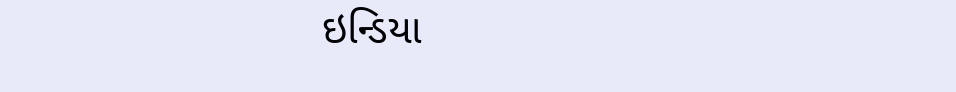ઇન્ડિયા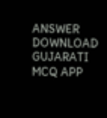ANSWER DOWNLOAD GUJARATI MCQ APP